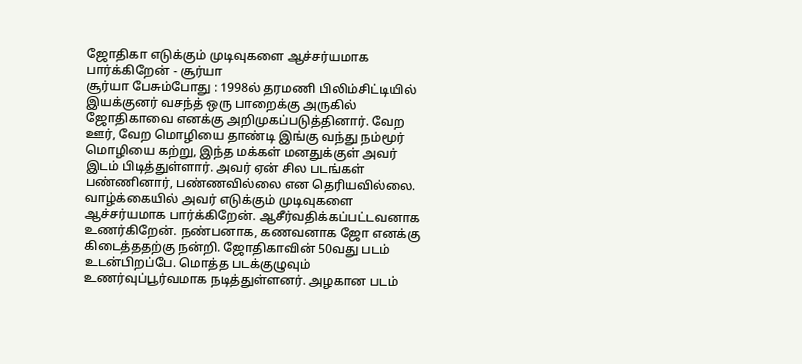ஜோதிகா எடுக்கும் முடிவுகளை ஆச்சர்யமாக பார்க்கிறேன் - சூர்யா
சூர்யா பேசும்போது : 1998ல் தரமணி பிலிம்சிட்டியில் இயக்குனர் வசந்த் ஒரு பாறைக்கு அருகில் ஜோதிகாவை எனக்கு அறிமுகப்படுத்தினார். வேற ஊர், வேற மொழியை தாண்டி இங்கு வந்து நம்மூர் மொழியை கற்று, இந்த மக்கள் மனதுக்குள் அவர் இடம் பிடித்துள்ளார். அவர் ஏன் சில படங்கள் பண்ணினார், பண்ணவில்லை என தெரியவில்லை. வாழ்க்கையில் அவர் எடுக்கும் முடிவுகளை ஆச்சர்யமாக பார்க்கிறேன். ஆசீர்வதிக்கப்பட்டவனாக உணர்கிறேன். நண்பனாக, கணவனாக ஜோ எனக்கு கிடைத்ததற்கு நன்றி. ஜோதிகாவின் 50வது படம் உடன்பிறப்பே. மொத்த படக்குழுவும் உணர்வுப்பூர்வமாக நடித்துள்ளனர். அழகான படம்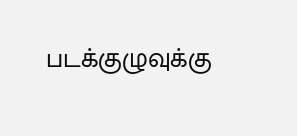படக்குழுவுக்கு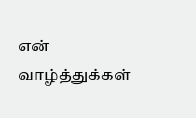என் வாழ்த்துக்கள்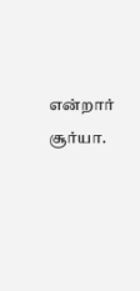என்றார் சூர்யா.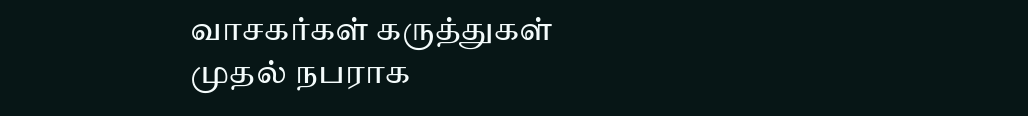வாசகர்கள் கருத்துகள்
முதல் நபராக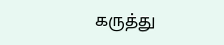கருத்து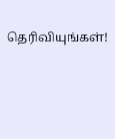தெரிவியுங்கள்!